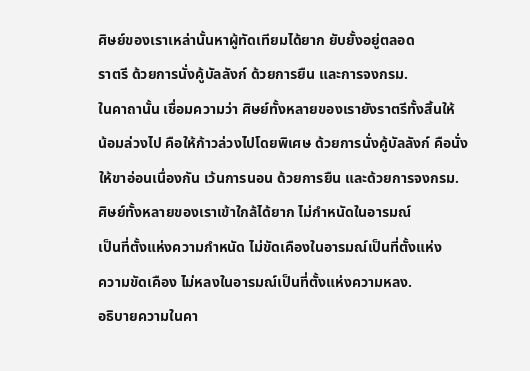ศิษย์ของเราเหล่านั้นหาผู้ทัดเทียมได้ยาก ยับยั้งอยู่ตลอด
ราตรี ด้วยการนั่งคู้บัลลังก์ ด้วยการยืน และการจงกรม.
ในคาถานั้น เชื่อมความว่า ศิษย์ทั้งหลายของเรายังราตรีทั้งสิ้นให้
น้อมล่วงไป คือให้ก้าวล่วงไปโดยพิเศษ ด้วยการนั่งคู้บัลลังก์ คือนั่ง
ให้ขาอ่อนเนื่องกัน เว้นการนอน ด้วยการยืน และด้วยการจงกรม.
ศิษย์ทั้งหลายของเราเข้าใกล้ได้ยาก ไม่กำหนัดในอารมณ์
เป็นที่ตั้งแห่งความกำหนัด ไม่ขัดเคืองในอารมณ์เป็นที่ตั้งแห่ง
ความขัดเคือง ไม่หลงในอารมณ์เป็นที่ตั้งแห่งความหลง.
อธิบายความในคา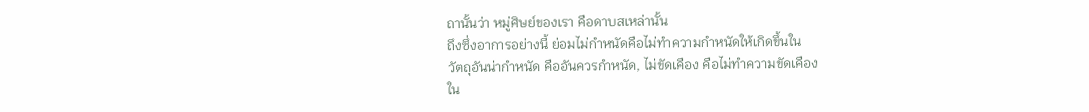ถานั้นว่า หมู่ศิษย์ของเรา คือดาบสเหล่านั้น
ถึงซึ่งอาการอย่างนี้ ย่อมไม่กำหนัดคือไม่ทำความกำหนัดให้เกิดขึ้นใน
วัตถุอันน่ากำหนัด คืออันควรกำหนัด, ไม่ขัดเคือง คือไม่ทำความขัดเคือง
ใน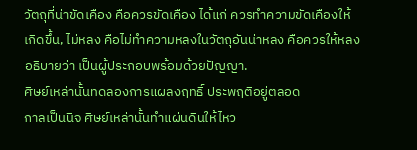วัตถุที่น่าขัดเคือง คือควรขัดเคือง ได้แก่ ควรทำความขัดเคืองให้
เกิดขึ้น, ไม่หลง คือไม่ทำความหลงในวัตถุอันน่าหลง คือควรให้หลง
อธิบายว่า เป็นผู้ประกอบพร้อมด้วยปัญญา.
ศิษย์เหล่านั้นทดลองการแผลงฤทธิ์ ประพฤติอยู่ตลอด
กาลเป็นนิจ ศิษย์เหล่านั้นทำแผ่นดินให้ไหว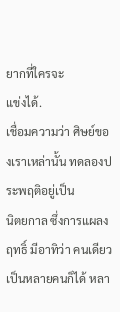ยากที่ใครจะ
แข่งได้.
เชื่อมความว่า ศิษย์ของเราเหล่านั้น ทดลองประพฤติอยู่เป็น
นิตยกาล ซึ่งการแผลงฤทธิ์ มีอาทิว่า คนเดียวเป็นหลายคนก็ได้ หลา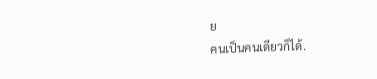ย
คนเป็นคนเดียวก็ได้.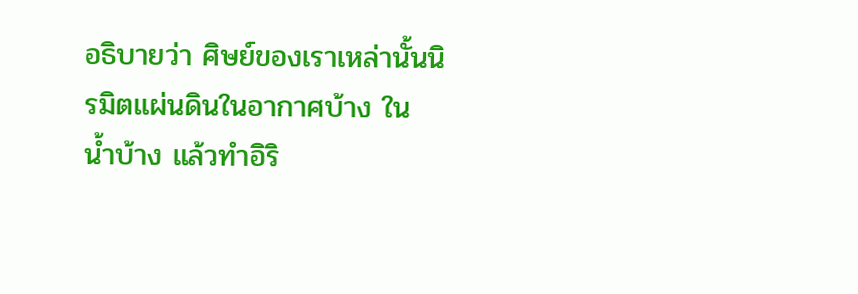อธิบายว่า ศิษย์ของเราเหล่านั้นนิรมิตแผ่นดินในอากาศบ้าง ใน
น้ำบ้าง แล้วทำอิริ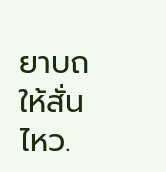ยาบถให้สั่นไหว.